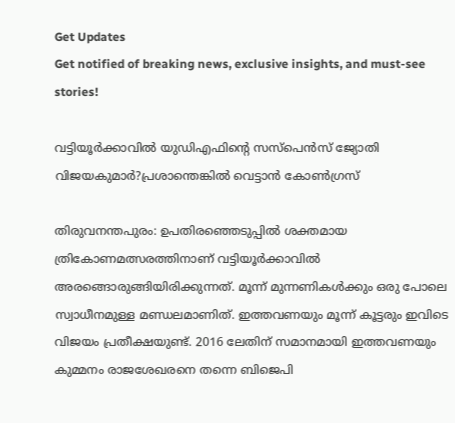Get Updates
Get notified of breaking news, exclusive insights, and must-see stories!

വട്ടിയൂര്‍ക്കാവില്‍ യുഡിഎഫിന്‍റെ സസ്പെന്‍സ് ജ്യോതി വിജയകുമാര്‍?പ്രശാന്തെങ്കില്‍ വെട്ടാന്‍ കോണ്‍ഗ്രസ്

തിരുവനന്തപുരം: ഉപതിരഞ്ഞെടുപ്പില്‍ ശക്തമായ ത്രികോണമത്സരത്തിനാണ് വട്ടിയൂര്‍ക്കാവില്‍ അരങ്ങൊരുങ്ങിയിരിക്കുന്നത്. മൂന്ന് മുന്നണികള്‍ക്കും ഒരു പോലെ സ്വാധീനമുള്ള മണ്ഡലമാണിത്. ഇത്തവണയും മൂന്ന് കൂട്ടരും ഇവിടെ വിജയം പ്രതീക്ഷയുണ്ട്. 2016 ലേതിന് സമാനമായി ഇത്തവണയും കുമ്മനം രാജശേഖരനെ തന്നെ ബിജെപി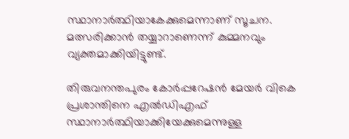സ്ഥാനാര്‍ത്ഥിയാകേക്കുമെന്നാണ് സൂചന. മത്സരിക്കാന്‍ തയ്യാറാണെന്ന് കുമ്മനവും വ്യക്തമാക്കിയിട്ടുണ്ട്.

തിരുവനന്തപുരം കോര്‍പ്പറേഷന്‍ മേയര്‍ വികെ പ്രശാന്തിനെ എല്‍ഡിഎഫ് സ്ഥാനാര്‍ത്ഥിയാക്കിയേക്കുമെന്നുള്ള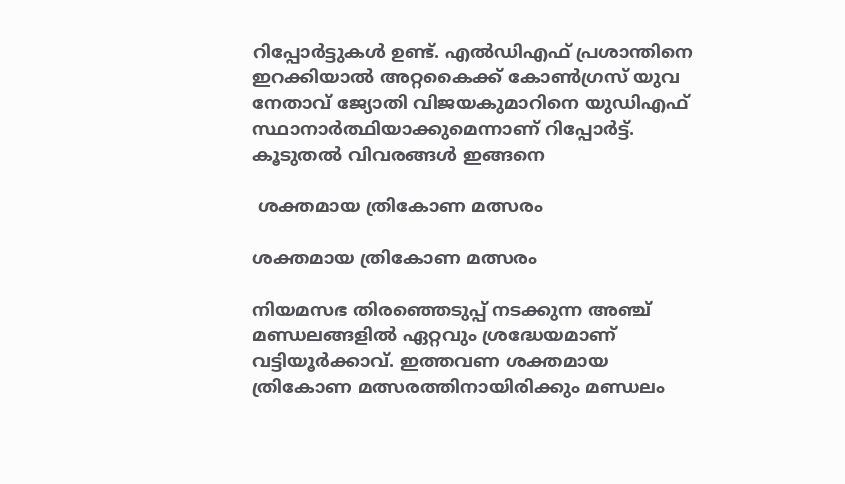റിപ്പോര്‍ട്ടുകള്‍ ഉണ്ട്. എല്‍ഡിഎഫ് പ്രശാന്തിനെ ഇറക്കിയാല്‍ അറ്റകൈക്ക് കോണ്‍ഗ്രസ് യുവ നേതാവ് ജ്യോതി വിജയകുമാറിനെ യുഡിഎഫ് സ്ഥാനാര്‍ത്ഥിയാക്കുമെന്നാണ് റിപ്പോര്‍ട്ട്. കൂടുതല്‍ വിവരങ്ങള്‍ ഇങ്ങനെ

 ശക്തമായ ത്രികോണ മത്സരം

ശക്തമായ ത്രികോണ മത്സരം

നിയമസഭ തിരഞ്ഞെടുപ്പ് നടക്കുന്ന അഞ്ച് മണ്ഡലങ്ങളില്‍ ഏറ്റവും ശ്രദ്ധേയമാണ് വട്ടിയൂര്‍ക്കാവ്. ഇത്തവണ ശക്തമായ ത്രികോണ മത്സരത്തിനായിരിക്കും മണ്ഡലം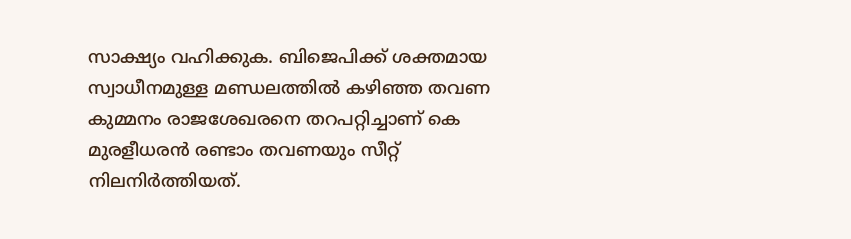സാക്ഷ്യം വഹിക്കുക. ബിജെപിക്ക് ശക്തമായ സ്വാധീനമുള്ള മണ്ഡലത്തില്‍ കഴിഞ്ഞ തവണ കുമ്മനം രാജശേഖരനെ തറപറ്റിച്ചാണ് കെ മുരളീധരന്‍ രണ്ടാം തവണയും സീറ്റ് നിലനിര്‍ത്തിയത്.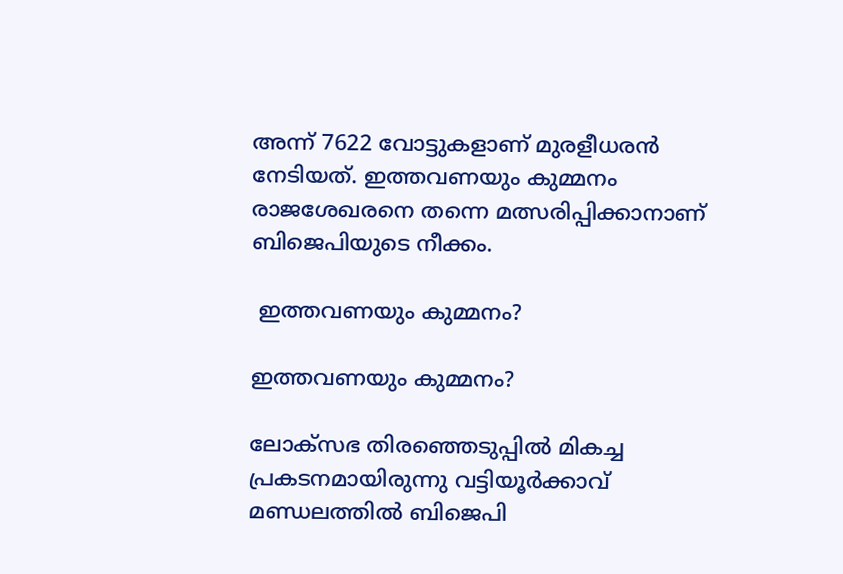അന്ന് 7622 വോട്ടുകളാണ് മുരളീധരന്‍ നേടിയത്. ഇത്തവണയും കുമ്മനം രാജശേഖരനെ തന്നെ മത്സരിപ്പിക്കാനാണ് ബിജെപിയുടെ നീക്കം.

 ഇത്തവണയും കുമ്മനം?

ഇത്തവണയും കുമ്മനം?

ലോക്സഭ തിരഞ്ഞെടുപ്പില്‍ മികച്ച പ്രകടനമായിരുന്നു വട്ടിയൂര്‍ക്കാവ് മണ്ഡലത്തില്‍ ബിജെപി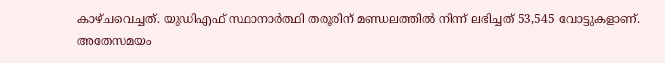കാഴ്ചവെച്ചത്. യുഡിഎഫ് സ്ഥാനാര്‍ത്ഥി തരൂരിന് മണ്ഡലത്തില്‍ നിന്ന് ലഭിച്ചത് 53,545 വോട്ടുകളാണ്. അതേസമയം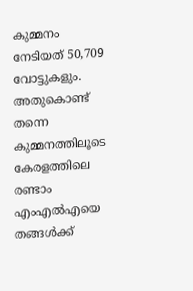കുമ്മനം നേടിയത് 50,709 വോട്ടുകളും. അതുകൊണ്ട് തന്നെ കുമ്മനത്തിലൂടെ കേരളത്തിലെ രണ്ടാം എംഎല്‍എയെ തങ്ങള്‍ക്ക്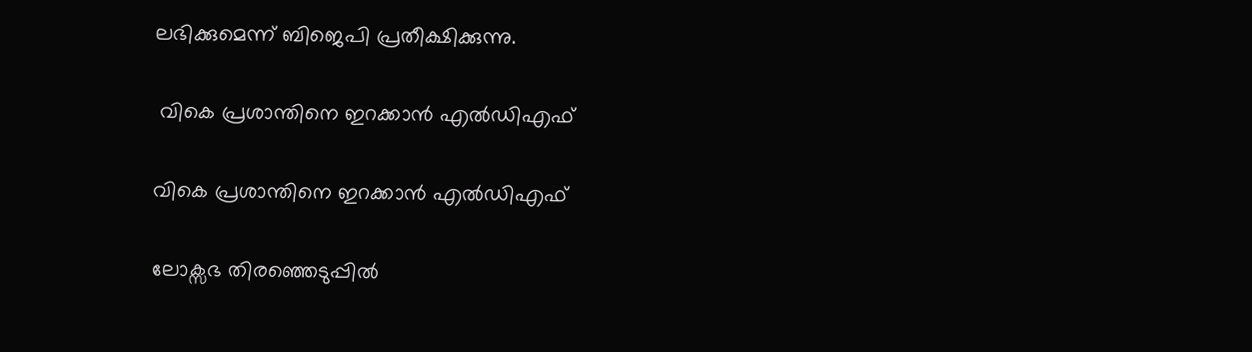ലഭിക്കുമെന്ന് ബിജെപി പ്രതീക്ഷിക്കുന്നു.

 വികെ പ്രശാന്തിനെ ഇറക്കാന്‍ എല്‍ഡിഎഫ്

വികെ പ്രശാന്തിനെ ഇറക്കാന്‍ എല്‍ഡിഎഫ്

ലോക്സഭ തിരഞ്ഞെടുപ്പില്‍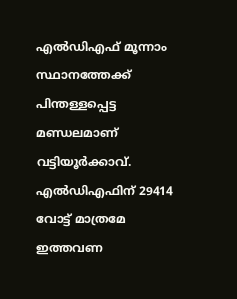എല്‍ഡിഎഫ് മൂന്നാം സ്ഥാനത്തേക്ക് പിന്തള്ളപ്പെട്ട മണ്ഡലമാണ് വട്ടിയൂര്‍ക്കാവ്. എല്‍ഡിഎഫിന് 29414 വോട്ട് മാത്രമേ ഇത്തവണ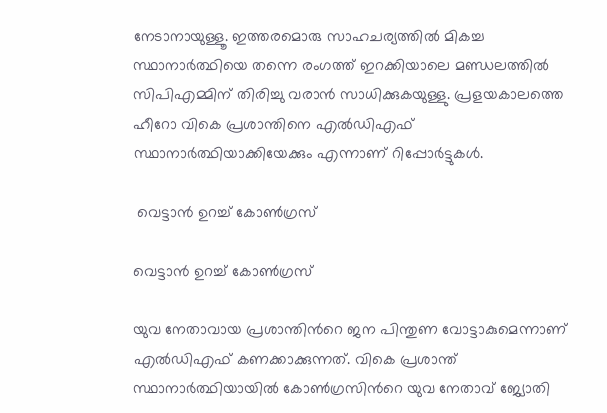നേടാനായുള്ളൂ. ഇത്തരമൊരു സാഹചര്യത്തില്‍ മികച്ച സ്ഥാനാര്‍ത്ഥിയെ തന്നെ രംഗത്ത് ഇറക്കിയാലെ മണ്ഡലത്തില്‍ സിപിഎമ്മിന് തിരിച്ചു വരാന്‍ സാധിക്കുകയുള്ളു. പ്രളയകാലത്തെ ഹീറോ വികെ പ്രശാന്തിനെ എല്‍ഡിഎഫ് സ്ഥാനാര്‍ത്ഥിയാക്കിയേക്കും എന്നാണ് റിപ്പോര്‍ട്ടുകള്‍.

 വെട്ടാന്‍ ഉറച്ച് കോണ്‍ഗ്രസ്

വെട്ടാന്‍ ഉറച്ച് കോണ്‍ഗ്രസ്

യുവ നേതാവായ പ്രശാന്തിന്‍റെ ജന പിന്തുണ വോട്ടാകുമെന്നാണ് എല്‍ഡിഎഫ് കണക്കാക്കുന്നത്. വികെ പ്രശാന്ത് സ്ഥാനാര്‍ത്ഥിയായില്‍ കോണ്‍ഗ്രസിന്‍റെ യുവ നേതാവ് ജ്യോതി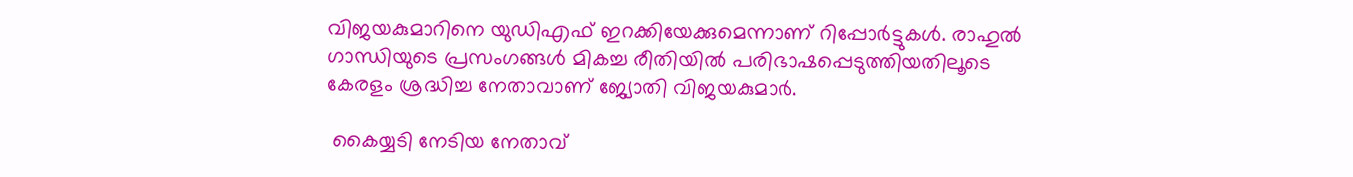വിജയകുമാറിനെ യുഡിഎഫ് ഇറക്കിയേക്കുമെന്നാണ് റിപ്പോര്‍ട്ടുകള്‍. രാഹുല്‍ ഗാന്ധിയുടെ പ്രസംഗങ്ങള്‍ മികച്ച രീതിയില്‍ പരിഭാഷപ്പെടുത്തിയതിലൂടെ കേരളം ശ്രദ്ധിച്ച നേതാവാണ് ജ്യോതി വിജയകുമാര്‍.

 കൈയ്യടി നേടിയ നേതാവ്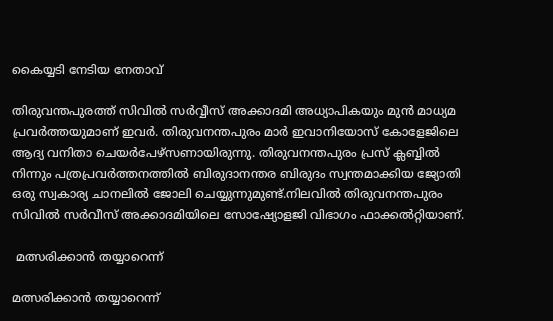കൈയ്യടി നേടിയ നേതാവ്

തിരുവന്തപുരത്ത് സിവില്‍ സര്‍വ്വീസ് അക്കാദമി അധ്യാപികയും മുന്‍ മാധ്യമ പ്രവര്‍ത്തയുമാണ് ഇവര്‍. തിരുവനന്തപുരം മാര്‍ ഇവാനിയോസ് കോളേജിലെ ആദ്യ വനിതാ ചെയര്‍പേഴ്‌സണായിരുന്നു. തിരുവനന്തപുരം പ്രസ് ക്ലബ്ബില്‍ നിന്നും പത്രപ്രവര്‍ത്തനത്തില്‍ ബിരുദാനന്തര ബിരുദം സ്വന്തമാക്കിയ ജ്യോതി ഒരു സ്വകാര്യ ചാനലില്‍ ജോലി ചെയ്യുന്നുമുണ്ട്.നിലവില്‍ തിരുവനന്തപുരം സിവില്‍ സര്‍വീസ് അക്കാദമിയിലെ സോഷ്യോളജി വിഭാഗം ഫാക്കല്‍റ്റിയാണ്.

 മത്സരിക്കാന്‍ തയ്യാറെന്ന്

മത്സരിക്കാന്‍ തയ്യാറെന്ന്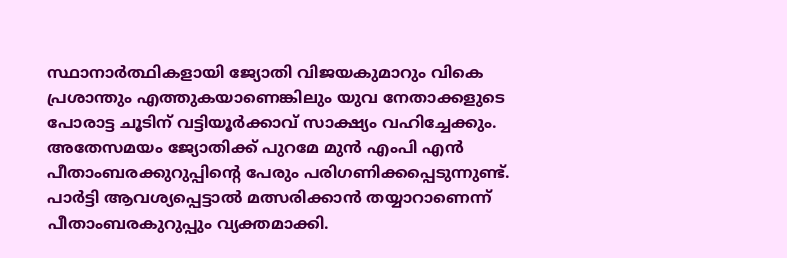സ്ഥാനാര്‍ത്ഥികളായി ജ്യോതി വിജയകുമാറും വികെ പ്രശാന്തും എത്തുകയാണെങ്കിലും യുവ നേതാക്കളുടെ പോരാട്ട ചൂടിന് വട്ടിയൂര്‍ക്കാവ് സാക്ഷ്യം വഹിച്ചേക്കും. അതേസമയം ജ്യോതിക്ക് പുറമേ മുന്‍ എംപി എന്‍ പീതാംബരക്കുറുപ്പിന്‍റെ പേരും പരിഗണിക്കപ്പെടുന്നുണ്ട്. പാര്‍ട്ടി ആവശ്യപ്പെട്ടാല്‍ മത്സരിക്കാന്‍ തയ്യാറാണെന്ന് പീതാംബരകുറുപ്പും വ്യക്തമാക്കി.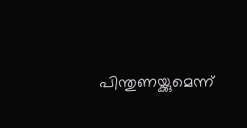പിന്തുണയ്ക്കുമെന്ന്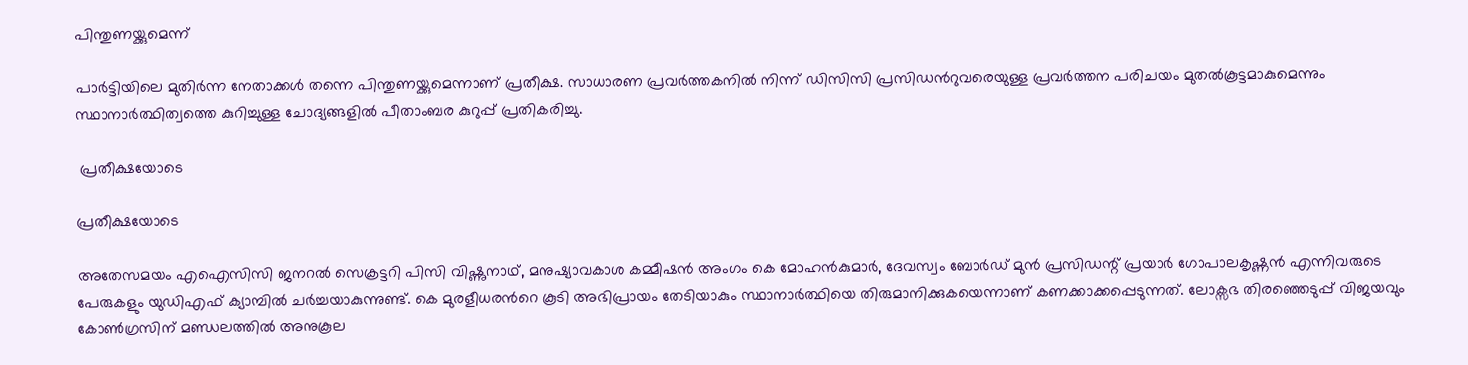പിന്തുണയ്ക്കുമെന്ന്

പാര്‍ട്ടിയിലെ മുതിര്‍ന്ന നേതാക്കള്‍ തന്നെ പിന്തുണയ്ക്കുമെന്നാണ് പ്രതീക്ഷ. സാധാരണ പ്രവര്‍ത്തകനില്‍ നിന്ന് ഡിസിസി പ്രസിഡന്‍റുവരെയുള്ള പ്രവര്‍ത്തന പരിചയം മുതല്‍കൂട്ടമാകുമെന്നും സ്ഥാനാര്‍ത്ഥിത്വത്തെ കുറിച്ചുള്ള ചോദ്യങ്ങളില്‍ പീതാംബര കുറുപ്പ് പ്രതികരിച്ചു.

 പ്രതീക്ഷയോടെ

പ്രതീക്ഷയോടെ

അതേസമയം എഐസിസി ജനറല്‍ സെക്രട്ടറി പിസി വിഷ്ണുനാഥ്, മനുഷ്യാവകാശ കമ്മീഷന്‍ അംഗം കെ മോഹന്‍കുമാര്‍, ദേവസ്വം ബോര്‍ഡ് മുന്‍ പ്രസിഡന്റ് പ്രയാര്‍ ഗോപാലകൃഷ്ണന്‍ എന്നിവരുടെ പേരുകളും യുഡിഎഫ് ക്യാമ്പില്‍ ചര്‍ച്ചയാകുന്നുണ്ട്. കെ മുരളീധരന്‍റെ കൂടി അഭിപ്രായം തേടിയാകും സ്ഥാനാര്‍ത്ഥിയെ തിരുമാനിക്കുകയെന്നാണ് കണക്കാക്കപ്പെടുന്നത്. ലോക്സഭ തിരഞ്ഞെടുപ്പ് വിജയവും കോണ്‍ഗ്രസിന് മണ്ഡലത്തില്‍ അനുകൂല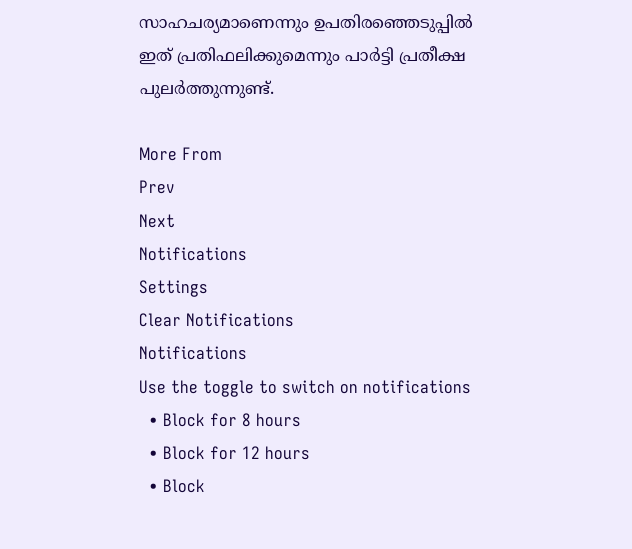സാഹചര്യമാണെന്നും ഉപതിരഞ്ഞെടുപ്പില്‍ ഇത് പ്രതിഫലിക്കുമെന്നും പാര്‍ട്ടി പ്രതീക്ഷ പുലര്‍ത്തുന്നുണ്ട്.

More From
Prev
Next
Notifications
Settings
Clear Notifications
Notifications
Use the toggle to switch on notifications
  • Block for 8 hours
  • Block for 12 hours
  • Block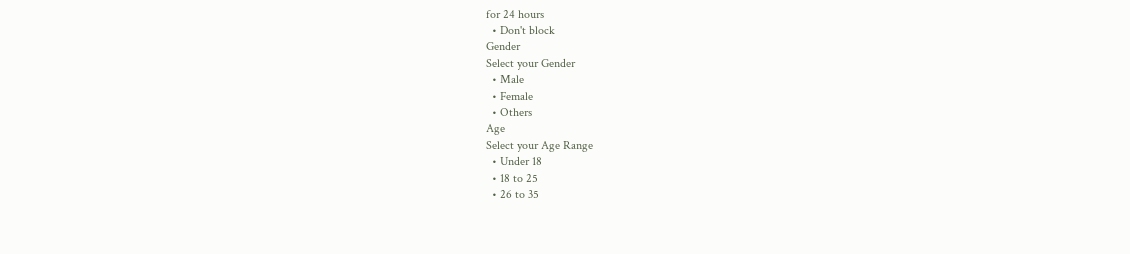for 24 hours
  • Don't block
Gender
Select your Gender
  • Male
  • Female
  • Others
Age
Select your Age Range
  • Under 18
  • 18 to 25
  • 26 to 35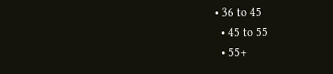• 36 to 45
  • 45 to 55
  • 55+